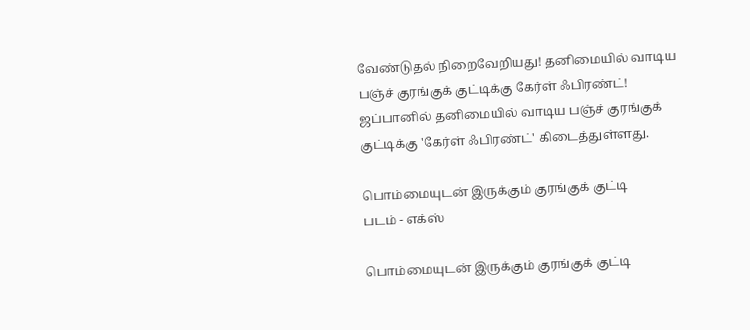வேண்டுதல் நிறைவேறியது! தனிமையில் வாடிய பஞ்ச் குரங்குக் குட்டிக்கு கேர்ள் ஃபிரண்ட்!
ஜப்பானில் தனிமையில் வாடிய பஞ்ச் குரங்குக் குட்டிக்கு 'கேர்ள் ஃபிரண்ட்' கிடைத்துள்ளது.

பொம்மையுடன் இருக்கும் குரங்குக் குட்டி
படம் - எக்ஸ்

பொம்மையுடன் இருக்கும் குரங்குக் குட்டி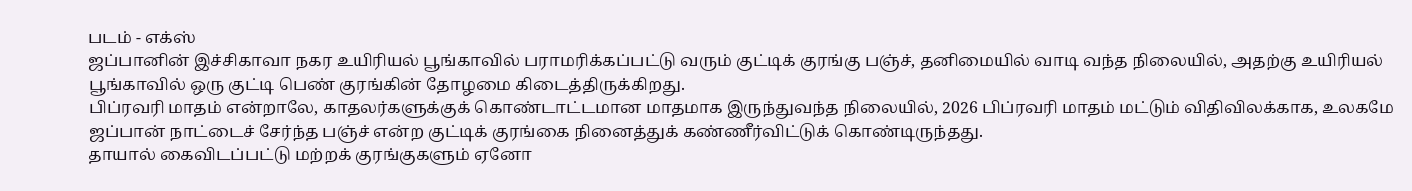படம் - எக்ஸ்
ஜப்பானின் இச்சிகாவா நகர உயிரியல் பூங்காவில் பராமரிக்கப்பட்டு வரும் குட்டிக் குரங்கு பஞ்ச், தனிமையில் வாடி வந்த நிலையில், அதற்கு உயிரியல் பூங்காவில் ஒரு குட்டி பெண் குரங்கின் தோழமை கிடைத்திருக்கிறது.
பிப்ரவரி மாதம் என்றாலே, காதலர்களுக்குக் கொண்டாட்டமான மாதமாக இருந்துவந்த நிலையில், 2026 பிப்ரவரி மாதம் மட்டும் விதிவிலக்காக, உலகமே ஜப்பான் நாட்டைச் சேர்ந்த பஞ்ச் என்ற குட்டிக் குரங்கை நினைத்துக் கண்ணீர்விட்டுக் கொண்டிருந்தது.
தாயால் கைவிடப்பட்டு மற்றக் குரங்குகளும் ஏனோ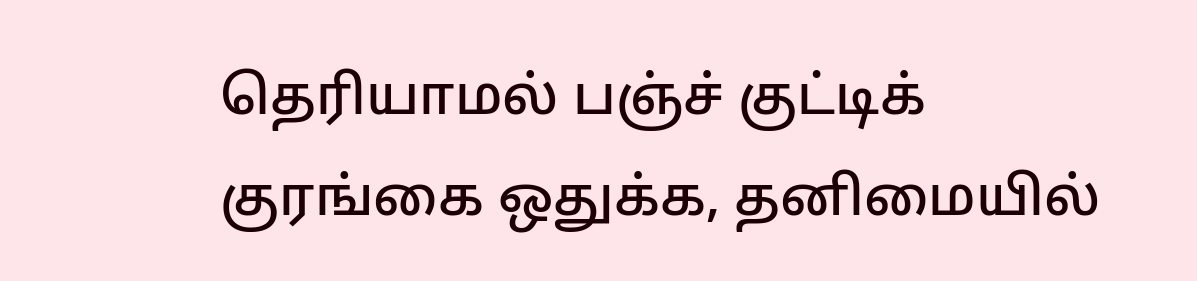தெரியாமல் பஞ்ச் குட்டிக் குரங்கை ஒதுக்க, தனிமையில்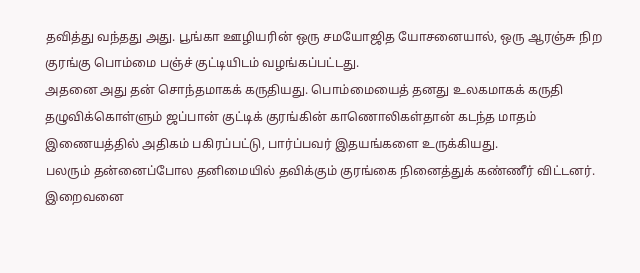தவித்து வந்தது அது. பூங்கா ஊழியரின் ஒரு சமயோஜித யோசனையால், ஒரு ஆரஞ்சு நிற குரங்கு பொம்மை பஞ்ச் குட்டியிடம் வழங்கப்பட்டது.
அதனை அது தன் சொந்தமாகக் கருதியது. பொம்மையைத் தனது உலகமாகக் கருதி தழுவிக்கொள்ளும் ஜப்பான் குட்டிக் குரங்கின் காணொலிகள்தான் கடந்த மாதம் இணையத்தில் அதிகம் பகிரப்பட்டு, பார்ப்பவர் இதயங்களை உருக்கியது.
பலரும் தன்னைப்போல தனிமையில் தவிக்கும் குரங்கை நினைத்துக் கண்ணீர் விட்டனர். இறைவனை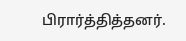பிரார்த்தித்தனர்.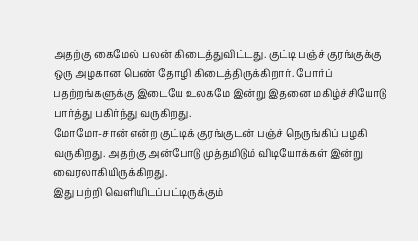அதற்கு கைமேல் பலன் கிடைத்துவிட்டது. குட்டி பஞ்ச் குரங்குக்கு ஒரு அழகான பெண் தோழி கிடைத்திருக்கிறார். போர்ப் பதற்றங்களுக்கு இடையே உலகமே இன்று இதனை மகிழ்ச்சியோடு பார்த்து பகிர்ந்து வருகிறது.
மோமோ-சான் என்ற குட்டிக் குரங்குடன் பஞ்ச் நெருங்கிப் பழகி வருகிறது. அதற்கு அன்போடு முத்தமிடும் விடியோக்கள் இன்று வைரலாகியிருக்கிறது.
இது பற்றி வெளியிடப்பட்டிருக்கும்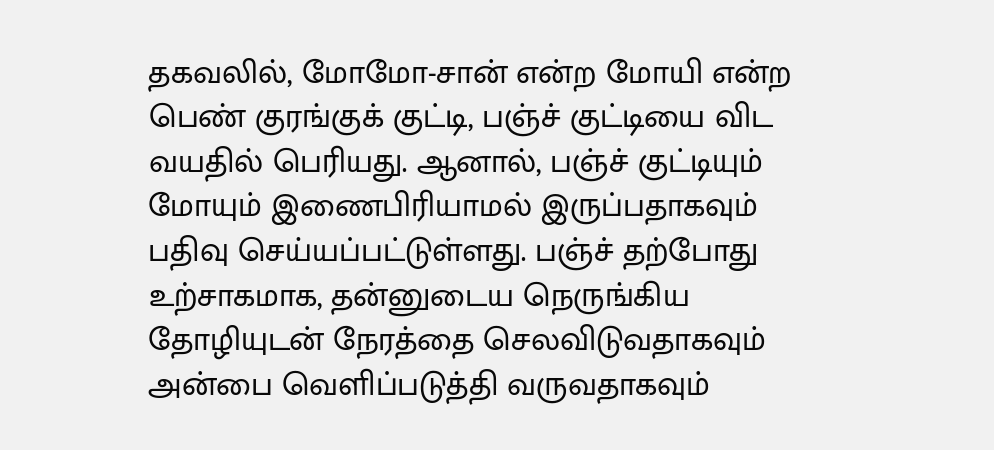தகவலில், மோமோ-சான் என்ற மோயி என்ற பெண் குரங்குக் குட்டி, பஞ்ச் குட்டியை விட வயதில் பெரியது. ஆனால், பஞ்ச் குட்டியும் மோயும் இணைபிரியாமல் இருப்பதாகவும் பதிவு செய்யப்பட்டுள்ளது. பஞ்ச் தற்போது உற்சாகமாக, தன்னுடைய நெருங்கிய தோழியுடன் நேரத்தை செலவிடுவதாகவும் அன்பை வெளிப்படுத்தி வருவதாகவும்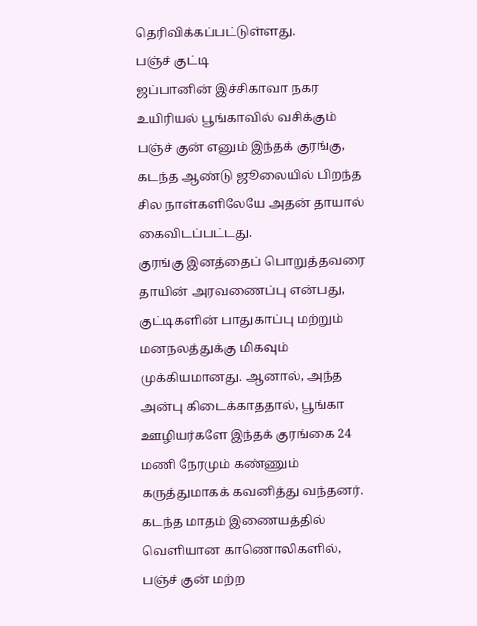தெரிவிக்கப்பட்டுள்ளது.
பஞ்ச் குட்டி
ஜப்பானின் இச்சிகாவா நகர உயிரியல் பூங்காவில் வசிக்கும் பஞ்ச் குன் எனும் இந்தக் குரங்கு, கடந்த ஆண்டு ஜூலையில் பிறந்த சில நாள்களிலேயே அதன் தாயால் கைவிடப்பட்டது.
குரங்கு இனத்தைப் பொறுத்தவரை தாயின் அரவணைப்பு என்பது, குட்டிகளின் பாதுகாப்பு மற்றும் மனநலத்துக்கு மிகவும் முக்கியமானது. ஆனால், அந்த அன்பு கிடைக்காததால், பூங்கா ஊழியர்களே இந்தக் குரங்கை 24 மணி நேரமும் கண்ணும் கருத்துமாகக் கவனித்து வந்தனர்.
கடந்த மாதம் இணையத்தில் வெளியான காணொலிகளில், பஞ்ச் குன் மற்ற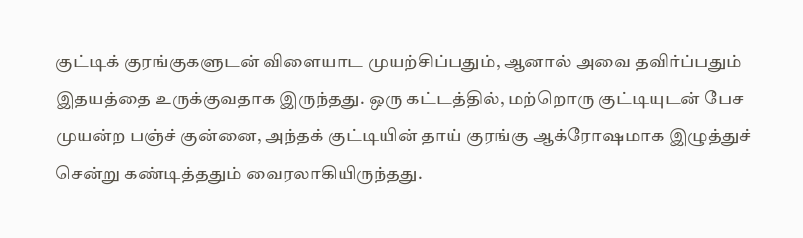குட்டிக் குரங்குகளுடன் விளையாட முயற்சிப்பதும், ஆனால் அவை தவிர்ப்பதும் இதயத்தை உருக்குவதாக இருந்தது. ஒரு கட்டத்தில், மற்றொரு குட்டியுடன் பேச முயன்ற பஞ்ச் குன்னை, அந்தக் குட்டியின் தாய் குரங்கு ஆக்ரோஷமாக இழுத்துச் சென்று கண்டித்ததும் வைரலாகியிருந்தது.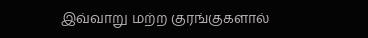இவ்வாறு மற்ற குரங்குகளால்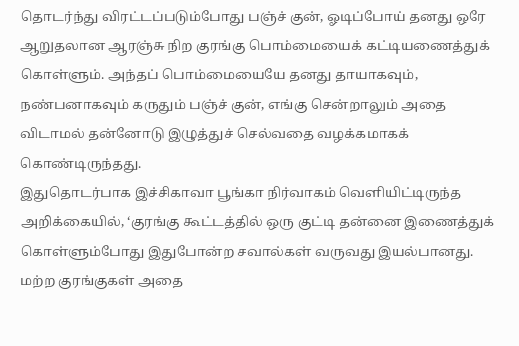தொடர்ந்து விரட்டப்படும்போது பஞ்ச் குன், ஓடிப்போய் தனது ஒரே ஆறுதலான ஆரஞ்சு நிற குரங்கு பொம்மையைக் கட்டியணைத்துக் கொள்ளும். அந்தப் பொம்மையையே தனது தாயாகவும், நண்பனாகவும் கருதும் பஞ்ச் குன், எங்கு சென்றாலும் அதை விடாமல் தன்னோடு இழுத்துச் செல்வதை வழக்கமாகக் கொண்டிருந்தது.
இதுதொடர்பாக இச்சிகாவா பூங்கா நிர்வாகம் வெளியிட்டிருந்த அறிக்கையில், ‘குரங்கு கூட்டத்தில் ஒரு குட்டி தன்னை இணைத்துக் கொள்ளும்போது இதுபோன்ற சவால்கள் வருவது இயல்பானது. மற்ற குரங்குகள் அதை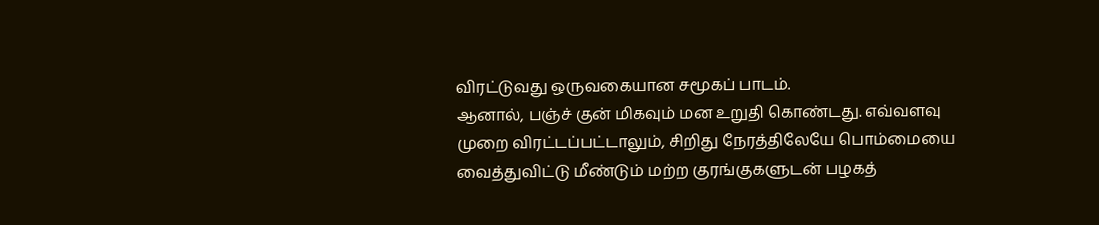விரட்டுவது ஒருவகையான சமூகப் பாடம்.
ஆனால், பஞ்ச் குன் மிகவும் மன உறுதி கொண்டது. எவ்வளவு முறை விரட்டப்பட்டாலும், சிறிது நேரத்திலேயே பொம்மையை வைத்துவிட்டு மீண்டும் மற்ற குரங்குகளுடன் பழகத்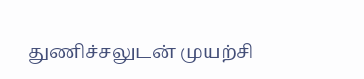துணிச்சலுடன் முயற்சி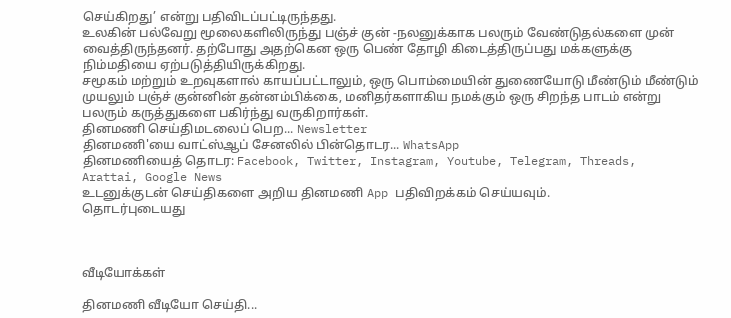செய்கிறது’ என்று பதிவிடப்பட்டிருந்தது.
உலகின் பல்வேறு மூலைகளிலிருந்து பஞ்ச் குன் -நலனுக்காக பலரும் வேண்டுதல்களை முன் வைத்திருந்தனர். தற்போது அதற்கென ஒரு பெண் தோழி கிடைத்திருப்பது மக்களுக்கு நிம்மதியை ஏற்படுத்தியிருக்கிறது.
சமூகம் மற்றும் உறவுகளால் காயப்பட்டாலும், ஒரு பொம்மையின் துணையோடு மீண்டும் மீண்டும் முயலும் பஞ்ச் குன்னின் தன்னம்பிக்கை, மனிதர்களாகிய நமக்கும் ஒரு சிறந்த பாடம் என்று பலரும் கருத்துகளை பகிர்ந்து வருகிறார்கள்.
தினமணி செய்திமடலைப் பெற... Newsletter
தினமணி'யை வாட்ஸ்ஆப் சேனலில் பின்தொடர... WhatsApp
தினமணியைத் தொடர: Facebook, Twitter, Instagram, Youtube, Telegram, Threads, Arattai, Google News
உடனுக்குடன் செய்திகளை அறிய தினமணி App பதிவிறக்கம் செய்யவும்.
தொடர்புடையது



வீடியோக்கள்

தினமணி வீடியோ செய்தி...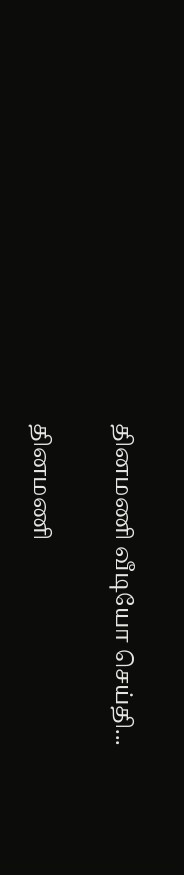தினமணி வீடியோ செய்தி...

தினமணி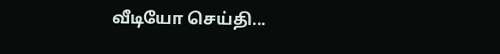வீடியோ செய்தி...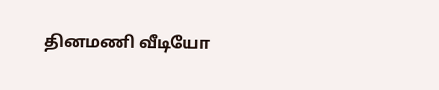தினமணி வீடியோ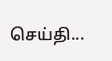செய்தி...